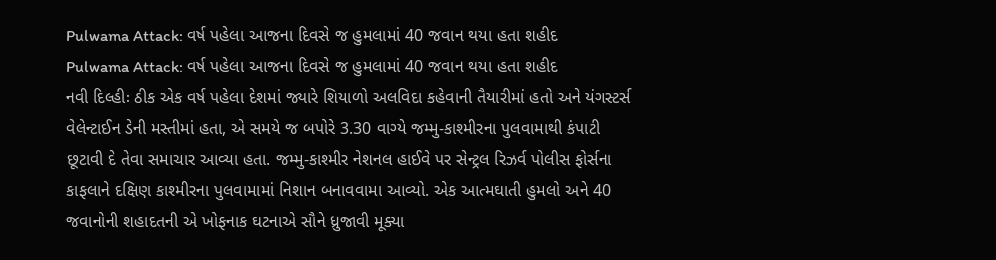Pulwama Attack: વર્ષ પહેલા આજના દિવસે જ હુમલામાં 40 જવાન થયા હતા શહીદ
Pulwama Attack: વર્ષ પહેલા આજના દિવસે જ હુમલામાં 40 જવાન થયા હતા શહીદ
નવી દિલ્હીઃ ઠીક એક વર્ષ પહેલા દેશમાં જ્યારે શિયાળો અલવિદા કહેવાની તૈયારીમાં હતો અને યંગસ્ટર્સ વેલેન્ટાઈન ડેની મસ્તીમાં હતા, એ સમયે જ બપોરે 3.30 વાગ્યે જમ્મુ-કાશ્મીરના પુલવામાથી કંપાટી છૂટાવી દે તેવા સમાચાર આવ્યા હતા. જમ્મુ-કાશ્મીર નેશનલ હાઈવે પર સેન્ટ્રલ રિઝર્વ પોલીસ ફોર્સના કાફલાને દક્ષિણ કાશ્મીરના પુલવામામાં નિશાન બનાવવામા આવ્યો. એક આત્મઘાતી હુમલો અને 40 જવાનોની શહાદતની એ ખોફનાક ઘટનાએ સૌને ધ્રુજાવી મૂક્યા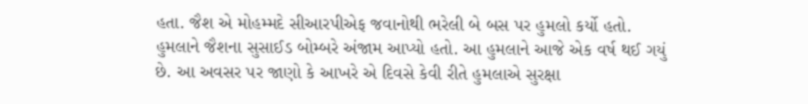હતા. જૈશ એ મોહમ્મદે સીઆરપીએફ જવાનોથી ભરેલી બે બસ પર હુમલો કર્યો હતો. હુમલાને જૈશના સુસાઈડ બોમ્બરે અંજામ આપ્યો હતો. આ હુમલાને આજે એક વર્ષ થઈ ગયું છે. આ અવસર પર જાણો કે આખરે એ દિવસે કેવી રીતે હુમલાએ સુરક્ષા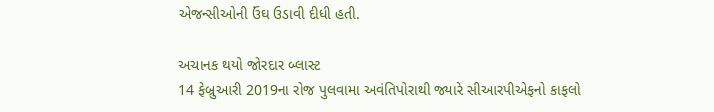એજન્સીઓની ઉંઘ ઉડાવી દીધી હતી.

અચાનક થયો જોરદાર બ્લાસ્ટ
14 ફેબ્રુઆરી 2019ના રોજ પુલવામા અવંતિપોરાથી જ્યારે સીઆરપીએફનો કાફલો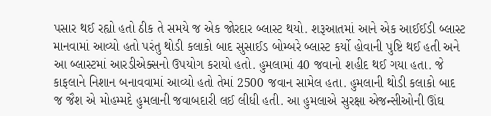પસાર થઈ રહ્યો હતો ઠીક તે સમયે જ એક જોરદાર બ્લાસ્ટ થયો. શરૂઆતમાં આને એક આઈઈડી બ્લાસ્ટ માનવામાં આવ્યો હતો પરંતુ થોડી કલાકો બાદ સુસાઈડ બોમ્બરે બ્લાસ્ટ કર્યો હોવાની પુષ્ટિ થઈ હતી અને આ બ્લાસ્ટમાં આરડીએક્સનો ઉપયોગ કરાયો હતો. હુમલામાં 40 જવાનો શહીદ થઈ ગયા હતા. જે કાફલાને નિશાન બનાવવામાં આવ્યો હતો તેમાં 2500 જવાન સામેલ હતા. હુમલાની થોડી કલાકો બાદ જ જૈશ એ મોહમ્મદે હુમલાની જવાબદારી લઈ લીધી હતી. આ હુમલાએ સુરક્ષા એજન્સીઓની ઊંઘ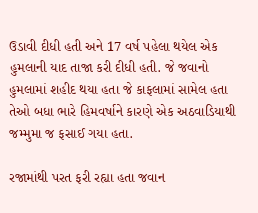ઉડાવી દીધી હતી અને 17 વર્ષ પહેલા થયેલ એક હુમલાની યાદ તાજા કરી દીધી હતી. જે જવાનો હુમલામાં શહીદ થયા હતા જે કાફલામાં સામેલ હતા તેઓ બધા ભારે હિમવર્ષાને કારણે એક અઠવાડિયાથી જમ્મુમા જ ફસાઈ ગયા હતા.

રજામાંથી પરત ફરી રહ્યા હતા જવાન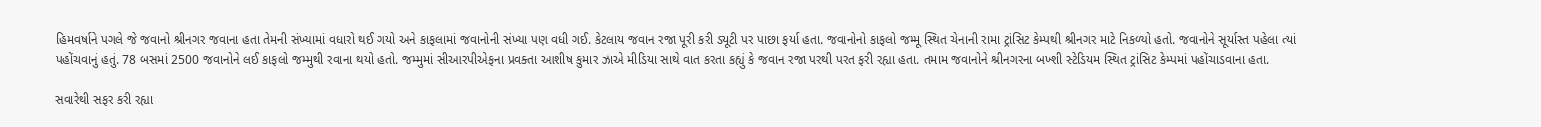હિમવર્ષાને પગલે જે જવાનો શ્રીનગર જવાના હતા તેમની સંખ્યામાં વધારો થઈ ગયો અને કાફલામાં જવાનોની સંખ્યા પણ વધી ગઈ. કેટલાય જવાન રજા પૂરી કરી ડ્યૂટી પર પાછા ફર્યા હતા. જવાનોનો કાફલો જમ્મૂ સ્થિત ચેનાની રામા ટ્રાંસિટ કેમ્પથી શ્રીનગર માટે નિકળ્યો હતો. જવાનોને સૂર્યાસ્ત પહેલા ત્યાં પહોંચવાનું હતું. 78 બસમાં 2500 જવાનોને લઈ કાફલો જમ્મુથી રવાના થયો હતો. જમ્મુમાં સીઆરપીએફના પ્રવક્તા આશીષ કુમાર ઝાએ મીડિયા સાથે વાત કરતા કહ્યું કે જવાન રજા પરથી પરત ફરી રહ્યા હતા. તમામ જવાનોને શ્રીનગરના બખ્શી સ્ટેડિયમ સ્થિત ટ્રાંસિટ કેમ્પમાં પહોંચાડવાના હતા.

સવારેથી સફર કરી રહ્યા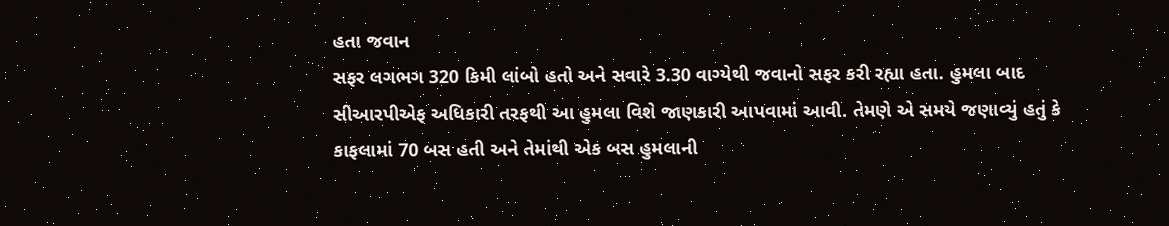હતા જવાન
સફર લગભગ 320 કિમી લાંબો હતો અને સવારે 3.30 વાગ્યેથી જવાનો સફર કરી રહ્યા હતા. હુમલા બાદ સીઆરપીએફ અધિકારી તરફથી આ હુમલા વિશે જાણકારી આપવામાં આવી. તેમણે એ સમયે જણાવ્યું હતું કે કાફલામાં 70 બસ હતી અને તેમાંથી એક બસ હુમલાની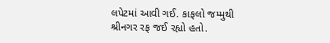લપેટમાં આવી ગઈ. કાફલો જમ્મુથી શ્રીનગર રફ જઈ રહ્યો હતો.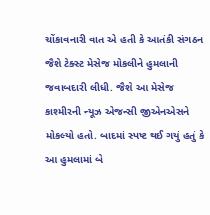ચોંકાવનારી વાત એ હતી કે આતંકી સંગઠન જૈશે ટેક્સ્ટ મેસેજ મોકલીને હુમલાની જવાબદારી લીધી. જૈશે આ મેસેજ કાશ્મીરની ન્યૂઝ એજન્સી જીએનએસને મોકલ્યો હતો. બાદમાં સ્પષ્ટ થઈ ગયું હતું કે આ હુમલામાં બે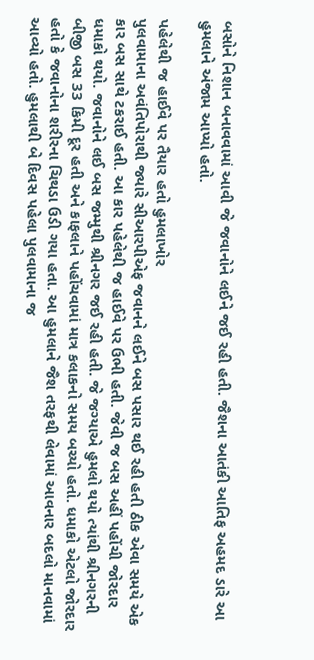બસોને નિશાન બનાવવામાં આવી જે જવાનોને લઈને જઈ રહી હતી. જૈશના આતંકી આતિફ અહમદ ડારે આ હુમલાને અંજામ આપ્યો હતો.

પહેલેથી જ હાઈવે પર તૈયાર હતો હુમલાખોર
પુલવામાના અવંતિપોરાથી જ્યારે સીઆરપીએફ જવાનને લઈને બસ પસાર થઈ રહી હતી ઠીક એવા સમયે એક કાર બસ સાથે ટકરાઈ હતી. આ કાર પહેલેથી જ હાઈવે પર ઉભી હતી. જેવી જ બસ અહીં પહોંચી જોરદાર ધમાકો થયો. જવાનોને લઈ બસ જમ્મુથી શ્રીનગર જઈ રહી હતી. જે જગ્યાએ હુમલો થયો ત્યાંથી શ્રીનગરની બીજી બસ 33 કિમી દૂર હતી અને કાફલાને પહોંચવામાં માત્ર કલાકનો સમય બચ્યો હતો. ધમાકો એટલો જોરદાર હતો કે જવાનોના શરીરના ચિથડા ઉડી ગયા હતા. આ હુમલાને જૈશ તરફથી લેવામાં આવનાર બદલો માનવામાં આવ્યો હતો. હુમલાથી બે દિવસ પહેલા પુલવામાના જ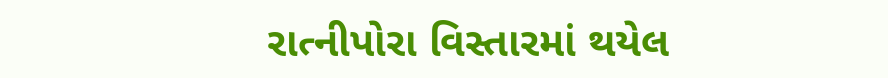રાત્નીપોરા વિસ્તારમાં થયેલ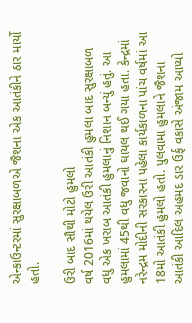એન્કાઉન્ટરમાં સુરક્ષાબળએ જૈશના એક આતંકીને ઠાર માર્યો હતો.

ઉરી બાદ સૌથી મોટો હુમલો
વર્ષ 2016માં થયેલ ઉરી આતંકી હુમલા બાદ સુરક્ષાબળ વધુ એક ખરાબ આતંકી હુમલાનું નિશાન બન્યું હતું. આ હુમલામાં 45થી વધુ જવાનો ઘાયલ થઈ ગયા હતા. કેન્દ્રમાં નરેન્દ્રમ મોદીની સરકારના પહેલા કાર્યકાળના પાંચ વર્ષમાં આ 18મો આતંકી હુમલો હતો. પુલવામા હુમલાને જૈશના આતંકી આદિલ અહમદ ડાર ઉર્ફ વકાસે અંજામ આપ્યો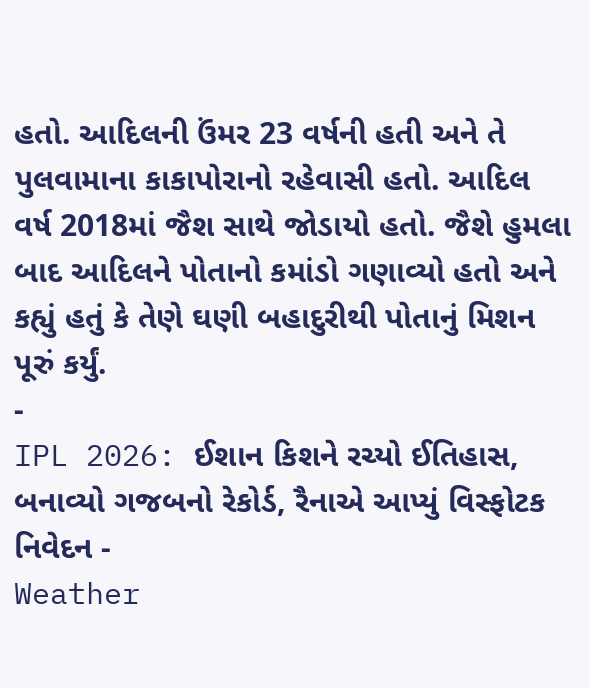હતો. આદિલની ઉંમર 23 વર્ષની હતી અને તે પુલવામાના કાકાપોરાનો રહેવાસી હતો. આદિલ વર્ષ 2018માં જૈશ સાથે જોડાયો હતો. જૈશે હુમલા બાદ આદિલને પોતાનો કમાંડો ગણાવ્યો હતો અને કહ્યું હતું કે તેણે ઘણી બહાદુરીથી પોતાનું મિશન પૂરું કર્યું.
-
IPL 2026: ઈશાન કિશને રચ્યો ઈતિહાસ, બનાવ્યો ગજબનો રેકોર્ડ, રૈનાએ આપ્યું વિસ્ફોટક નિવેદન -
Weather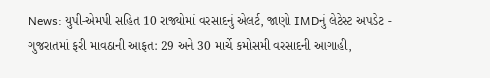News: યુપી-એમપી સહિત 10 રાજ્યોમાં વરસાદનું એલર્ટ, જાણો IMDનું લેટેસ્ટ અપડેટ -
ગુજરાતમાં ફરી માવઠાની આફત: 29 અને 30 માર્ચે કમોસમી વરસાદની આગાહી,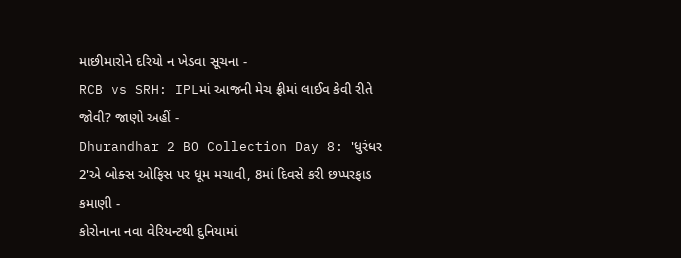માછીમારોને દરિયો ન ખેડવા સૂચના -
RCB vs SRH: IPLમાં આજની મેચ ફ્રીમાં લાઈવ કેવી રીતે જોવી? જાણો અહીં -
Dhurandhar 2 BO Collection Day 8: 'ધુરંધર 2'એ બોક્સ ઓફિસ પર ધૂમ મચાવી, 8માં દિવસે કરી છપ્પરફાડ કમાણી -
કોરોનાના નવા વેરિયન્ટથી દુનિયામાં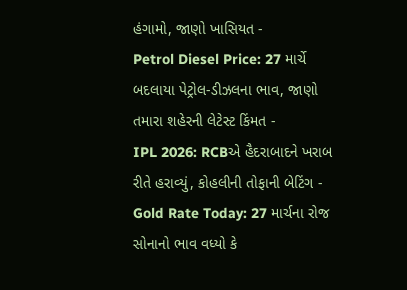હંગામો, જાણો ખાસિયત -
Petrol Diesel Price: 27 માર્ચે બદલાયા પેટ્રોલ-ડીઝલના ભાવ, જાણો તમારા શહેરની લેટેસ્ટ કિંમત -
IPL 2026: RCBએ હૈદરાબાદને ખરાબ રીતે હરાવ્યું, કોહલીની તોફાની બેટિંગ -
Gold Rate Today: 27 માર્ચના રોજ સોનાનો ભાવ વધ્યો કે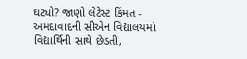ઘટ્યો? જાણો લેટેસ્ટ કિંમત -
અમદાવાદની સીએન વિદ્યાલયમાં વિદ્યાર્થિની સાથે છેડતી,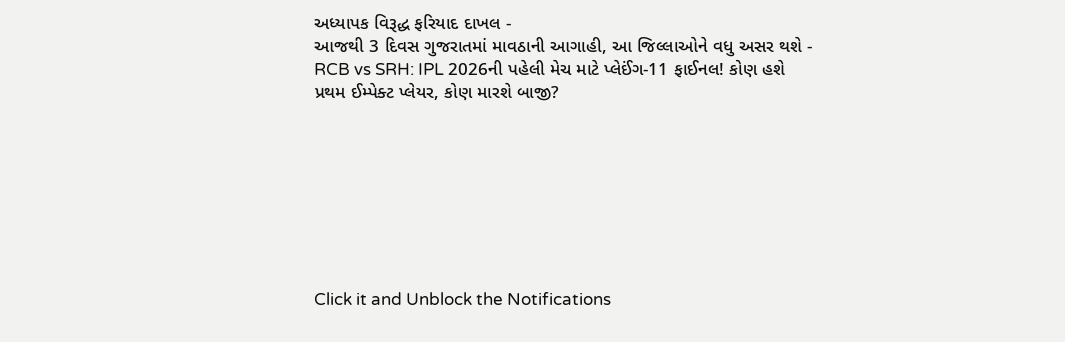અધ્યાપક વિરૂદ્ધ ફરિયાદ દાખલ -
આજથી 3 દિવસ ગુજરાતમાં માવઠાની આગાહી, આ જિલ્લાઓને વધુ અસર થશે -
RCB vs SRH: IPL 2026ની પહેલી મેચ માટે પ્લેઈંગ-11 ફાઈનલ! કોણ હશે પ્રથમ ઈમ્પેક્ટ પ્લેયર, કોણ મારશે બાજી?








Click it and Unblock the Notifications